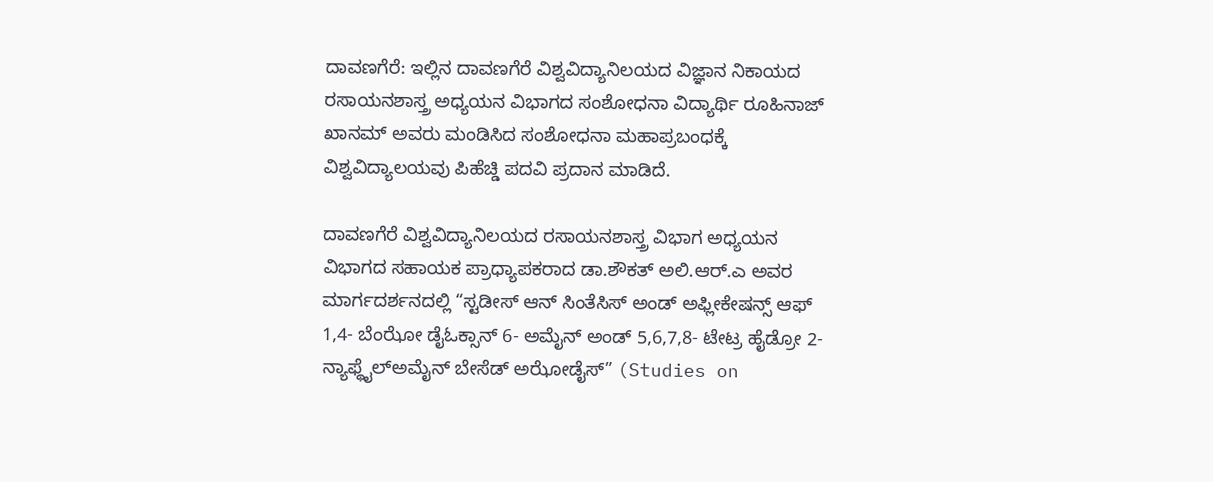ದಾವಣಗೆರೆ: ಇಲ್ಲಿನ ದಾವಣಗೆರೆ ವಿಶ್ವವಿದ್ಯಾನಿಲಯದ ವಿಜ್ಞಾನ ನಿಕಾಯದ ರಸಾಯನಶಾಸ್ತ್ರ ಅಧ್ಯಯನ ವಿಭಾಗದ ಸಂಶೋಧನಾ ವಿದ್ಯಾರ್ಥಿ ರೂಹಿನಾಜ್ ಖಾನಮ್ ಅವರು ಮಂಡಿಸಿದ ಸಂಶೋಧನಾ ಮಹಾಪ್ರಬಂಧಕ್ಕೆ ವಿಶ್ವವಿದ್ಯಾಲಯವು ಪಿಹೆಚ್ಡಿ ಪದವಿ ಪ್ರದಾನ ಮಾಡಿದೆ.

ದಾವಣಗೆರೆ ವಿಶ್ವವಿದ್ಯಾನಿಲಯದ ರಸಾಯನಶಾಸ್ತ್ರ ವಿಭಾಗ ಅಧ್ಯಯನ ವಿಭಾಗದ ಸಹಾಯಕ ಪ್ರಾಧ್ಯಾಪಕರಾದ ಡಾ.ಶೌಕತ್ ಅಲಿ.ಆರ್.ಎ ಅವರ ಮಾರ್ಗದರ್ಶನದಲ್ಲಿ “ಸ್ಟಡೀಸ್ ಆನ್ ಸಿಂತೆಸಿಸ್ ಅಂಡ್ ಅಫ್ಲೀಕೇಷನ್ಸ್ ಆಫ್ 1,4- ಬೆಂಝೋ ಡೈಓಕ್ಸಾನ್ 6- ಅಮೈನ್ ಅಂಡ್ 5,6,7,8- ಟೇಟ್ರ ಹೈಡ್ರೋ 2- ನ್ಯಾಫ್ಥೈಲ್ಅಮೈನ್ ಬೇಸೆಡ್ ಅಝೋಡೈಸ್” (Studies on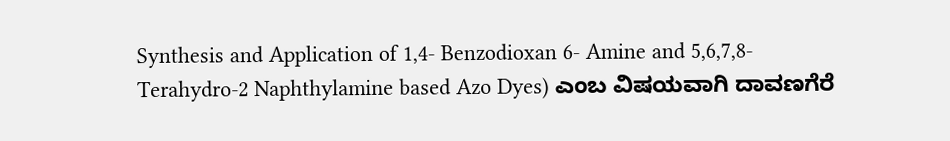Synthesis and Application of 1,4- Benzodioxan 6- Amine and 5,6,7,8- Terahydro-2 Naphthylamine based Azo Dyes) ಎಂಬ ವಿಷಯವಾಗಿ ದಾವಣಗೆರೆ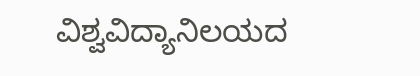ವಿಶ್ವವಿದ್ಯಾನಿಲಯದ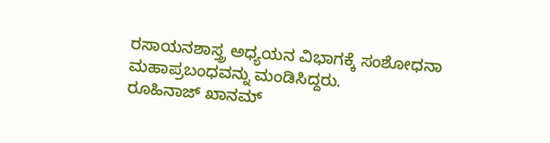ರಸಾಯನಶಾಸ್ತ್ರ ಅಧ್ಯಯನ ವಿಭಾಗಕ್ಕೆ ಸಂಶೋಧನಾ ಮಹಾಪ್ರಬಂಧವನ್ನು ಮಂಡಿಸಿದ್ದರು.
ರೂಹಿನಾಜ್ ಖಾನಮ್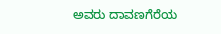ಅವರು ದಾವಣಗೆರೆಯ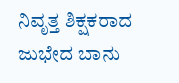ನಿವೃತ್ತ ಶಿಕ್ಷಕರಾದ ಜುಭೇದ ಬಾನು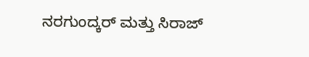ನರಗುಂದ್ಕರ್ ಮತ್ತು ಸಿರಾಜ್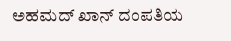ಅಹಮದ್ ಖಾನ್ ದಂಪತಿಯ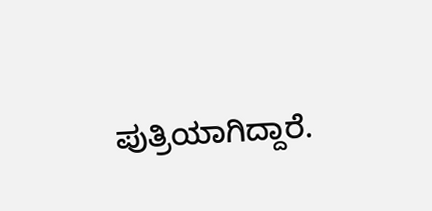ಪುತ್ರಿಯಾಗಿದ್ದಾರೆ.